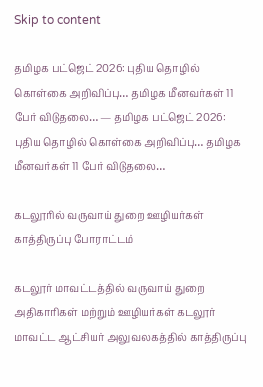Skip to content

தமிழக பட்ஜெட் 2026: புதிய தொழில் கொள்கை அறிவிப்பு… தமிழக மீனவர்கள் 11 பேர் விடுதலை… — தமிழக பட்ஜெட் 2026: புதிய தொழில் கொள்கை அறிவிப்பு… தமிழக மீனவர்கள் 11 பேர் விடுதலை…

கடலூரில் வருவாய் துறை ஊழியர்கள் காத்திருப்பு போராட்டம்

கடலூர் மாவட்டத்தில் வருவாய் துறை அதிகாரிகள் மற்றும் ஊழியர்கள் கடலூர் மாவட்ட ஆட்சியர் அலுவலகத்தில் காத்திருப்பு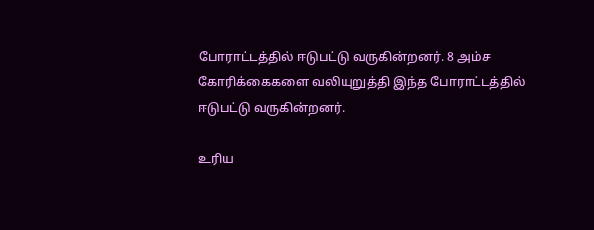போராட்டத்தில் ஈடுபட்டு வருகின்றனர். 8 அம்ச கோரிக்கைகளை வலியுறுத்தி இந்த போராட்டத்தில் ஈடுபட்டு வருகின்றனர்.

உரிய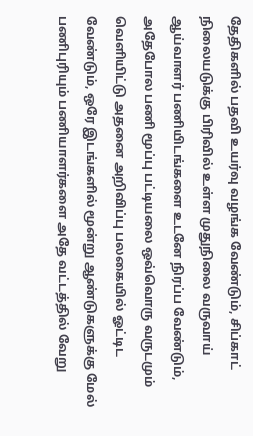தேதிகளில் பதவி உயர்வு வழங்க வேண்டும், சிப்காட் நிலையடுக்கு பிரிவில் உள்ள முதுநிலை வருவாய் ஆய்வாளர் பணியிடங்களை உடனே நிரப்ப வேண்டும், அதேபோல பணி மூப்பு பட்டியலை ஒவ்வொரு வருடமும் வெளியிட்டு அதனை அறிவிப்பு பலகையில் ஓட்டிட வேண்டும், ஒரே இடங்களில் மூன்று ஆண்டுகளுக்கு மேல் பணிபுரியும் பணியாளர்களை அதே வட்டத்தில் வேறு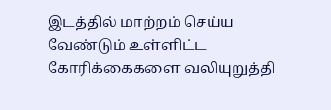இடத்தில் மாற்றம் செய்ய வேண்டும் உள்ளிட்ட கோரிக்கைகளை வலியுறுத்தி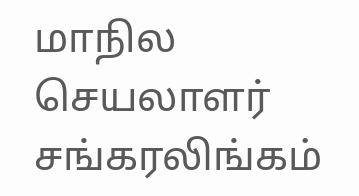மாநில செயலாளர் சங்கரலிங்கம்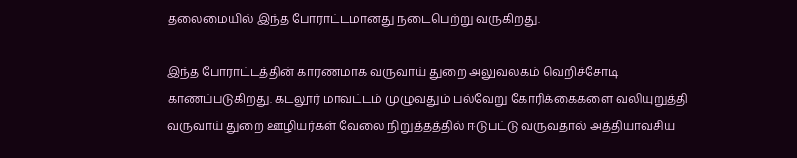தலைமையில் இந்த போராட்டமானது நடைபெற்று வருகிறது.

இந்த போராட்டத்தின் காரணமாக வருவாய் துறை அலுவலகம் வெறிச்சோடி காணப்படுகிறது. கடலூர் மாவட்டம் முழுவதும் பல்வேறு கோரிக்கைகளை வலியுறுத்தி வருவாய் துறை ஊழியர்கள் வேலை நிறுத்தத்தில் ஈடுபட்டு வருவதால் அத்தியாவசிய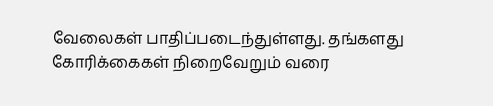வேலைகள் பாதிப்படைந்துள்ளது. தங்களது கோரிக்கைகள் நிறைவேறும் வரை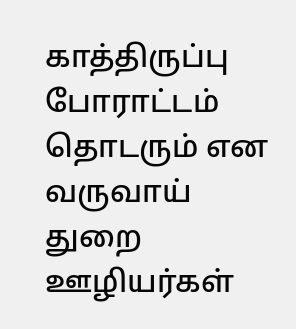காத்திருப்பு போராட்டம் தொடரும் என வருவாய் துறை ஊழியர்கள்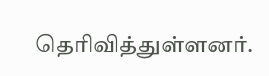தெரிவித்துள்ளனர்.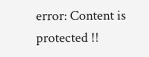error: Content is protected !!